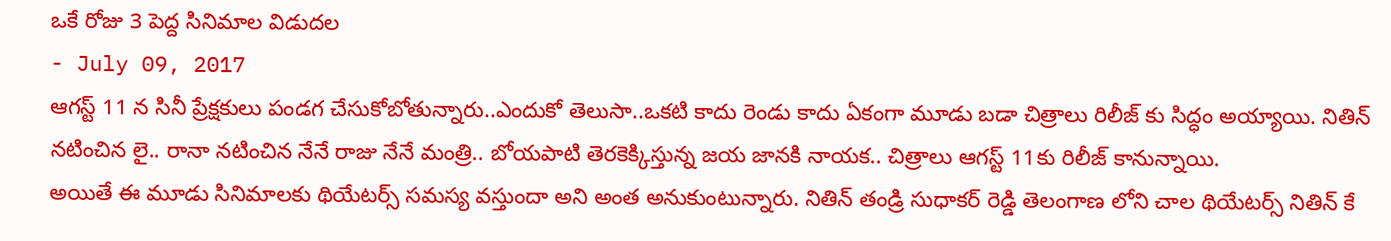ఒకే రోజు 3 పెద్ద సినిమాల విడుదల
- July 09, 2017
ఆగస్ట్ 11 న సినీ ప్రేక్షకులు పండగ చేసుకోబోతున్నారు..ఎందుకో తెలుసా..ఒకటి కాదు రెండు కాదు ఏకంగా మూడు బడా చిత్రాలు రిలీజ్ కు సిద్ధం అయ్యాయి. నితిన్ నటించిన లై.. రానా నటించిన నేనే రాజు నేనే మంత్రి.. బోయపాటి తెరకెక్కిస్తున్న జయ జానకి నాయక.. చిత్రాలు ఆగస్ట్ 11కు రిలీజ్ కానున్నాయి.
అయితే ఈ మూడు సినిమాలకు థియేటర్స్ సమస్య వస్తుందా అని అంత అనుకుంటున్నారు. నితిన్ తండ్రి సుధాకర్ రెడ్డి తెలంగాణ లోని చాల థియేటర్స్ నితిన్ కే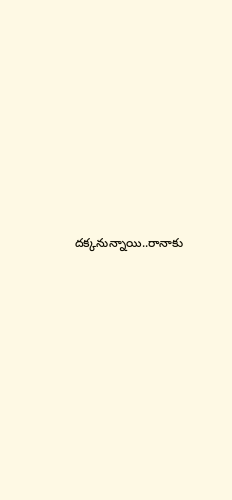దక్కనున్నాయి..రానాకు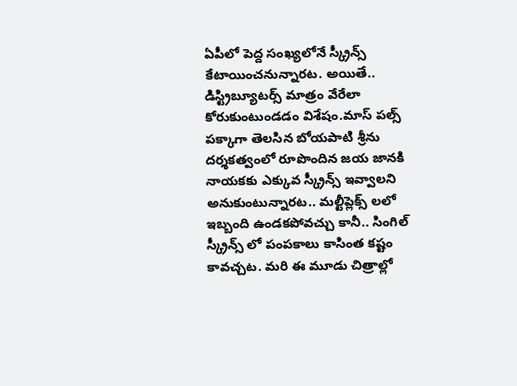ఏపీలో పెద్ద సంఖ్యలోనే స్క్రీన్స్ కేటాయించనున్నారట. అయితే.. డిస్ట్రిబ్యూటర్స్ మాత్రం వేరేలా కోరుకుంటుండడం విశేషం.మాస్ పల్స్ పక్కాగా తెలసిన బోయపాటి శ్రీను దర్శకత్వంలో రూపొందిన జయ జానకి నాయకకు ఎక్కువ స్క్రీన్స్ ఇవ్వాలని అనుకుంటున్నారట.. మల్టీప్లెక్స్ లలో ఇబ్బంది ఉండకపోవచ్చు కానీ.. సింగిల్ స్క్రీన్స్ లో పంపకాలు కాసింత కష్టం కావచ్చట. మరి ఈ మూడు చిత్రాల్లో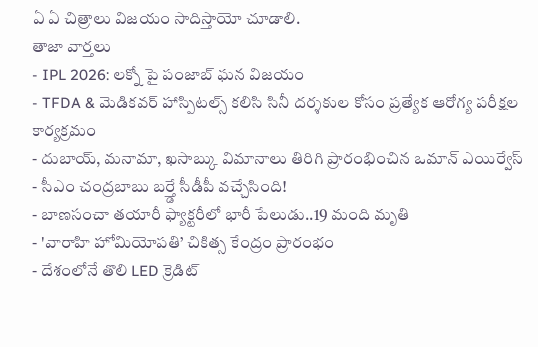ఏ ఏ చిత్రాలు విజయం సాదిస్తాయో చూడాలి.
తాజా వార్తలు
- IPL 2026: లక్నో పై పంజాబ్ ఘన విజయం
- TFDA & మెడికవర్ హాస్పిటల్స్ కలిసి సినీ దర్శకుల కోసం ప్రత్యేక ఆరోగ్య పరీక్షల కార్యక్రమం
- దుబాయ్, మనామా, ఖసాబ్కు విమానాలు తిరిగి ప్రారంభించిన ఒమాన్ ఎయిర్వేస్
- సీఎం చంద్రబాబు బర్త్డే సీడీపీ వచ్చేసింది!
- బాణసంచా తయారీ ఫ్యాక్టరీలో భారీ పేలుడు..19 మంది మృతి
- 'వారాహి హోమియోపతి’ చికిత్స కేంద్రం ప్రారంభం
- దేశంలోనే తొలి LED క్రెడిట్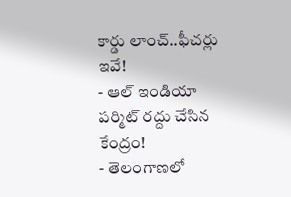కార్డు లాంచ్..ఫీచర్లు ఇవే!
- ఆల్ ఇండియా పర్మిట్ రద్దు చేసిన కేంద్రం!
- తెలంగాణలో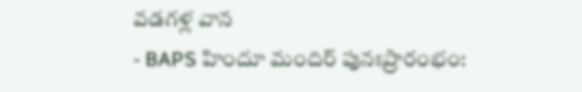వడగళ్ల వాన
- BAPS హిందూ మందిర్ పునఃప్రారంభం: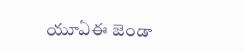యూఏఈ జెండా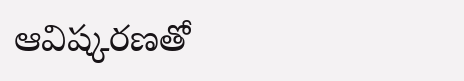ఆవిష్కరణతో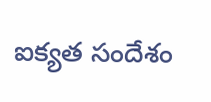ఐక్యత సందేశం